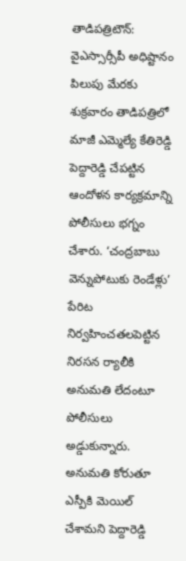తాడిపత్రిటౌన్: వైఎస్సార్సీపీ అధిష్టానం పిలుపు మేరకు శుక్రవారం తాడిపత్రిలో మాజీ ఎమ్మెల్యే కేతిరెడ్డి పెద్దారెడ్డి చేపట్టిన ఆందోళన కార్యక్రమాన్ని పోలీసులు భగ్నం చేశారు. ‘చంద్రబాబు వెన్నుపోటుకు రెండేళ్లు’ పేరిట నిర్వహించతలపెట్టిన నిరసన ర్యాలీకి అనుమతి లేదంటూ పోలీసులు అడ్డుకున్నారు. అనుమతి కోరుతూ ఎస్పీకి మెయిల్ చేశామని పెద్దారెడ్డి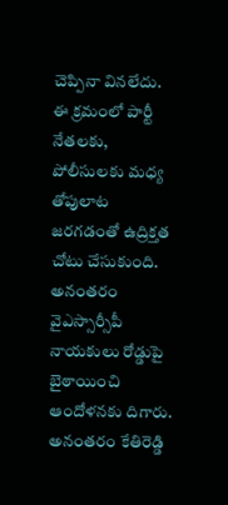చెప్పినా వినలేదు. ఈ క్రమంలో పార్టీ నేతలకు, పోలీసులకు మధ్య తోపులాట జరగడంతో ఉద్రిక్తత చోటు చేసుకుంది. అనంతరం వైఎస్సార్సీపీ నాయకులు రోడ్డుపై బైఠాయించి ఆందోళనకు దిగారు. అనంతరం కేతిరెడ్డి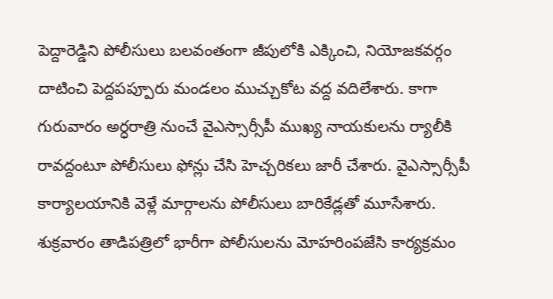పెద్దారెడ్డిని పోలీసులు బలవంతంగా జీపులోకి ఎక్కించి, నియోజకవర్గం దాటించి పెద్దపప్పూరు మండలం ముచ్చుకోట వద్ద వదిలేశారు. కాగా గురువారం అర్ధరాత్రి నుంచే వైఎస్సార్సీపీ ముఖ్య నాయకులను ర్యాలీకి రావద్దంటూ పోలీసులు ఫోన్లు చేసి హెచ్చరికలు జారీ చేశారు. వైఎస్సార్సీపీ కార్యాలయానికి వెళ్లే మార్గాలను పోలీసులు బారికేడ్లతో మూసేశారు. శుక్రవారం తాడిపత్రిలో భారీగా పోలీసులను మోహరింపజేసి కార్యక్రమం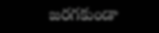జరగకుండా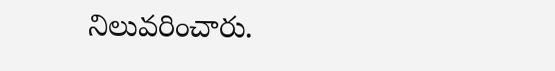నిలువరించారు.